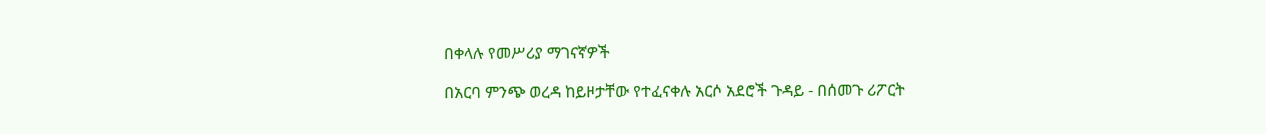በቀላሉ የመሥሪያ ማገናኛዎች

በአርባ ምንጭ ወረዳ ከይዞታቸው የተፈናቀሉ አርሶ አደሮች ጉዳይ - በሰመጉ ሪፖርት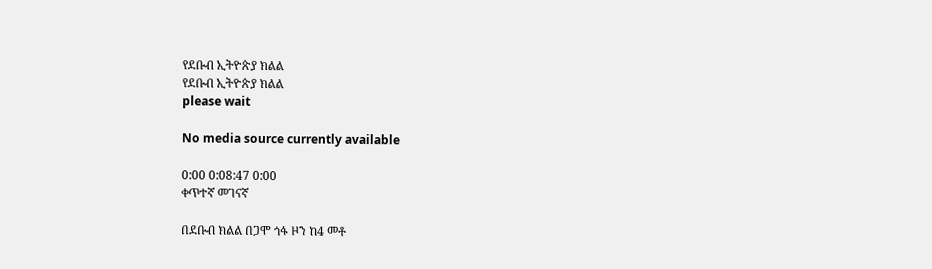የደቡብ ኢትዮጵያ ክልል
የደቡብ ኢትዮጵያ ክልል
please wait

No media source currently available

0:00 0:08:47 0:00
ቀጥተኛ መገናኛ

በደቡብ ክልል በጋሞ ጎፋ ዞን ከ4 መቶ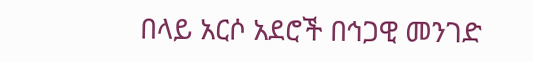በላይ አርሶ አደሮች በኅጋዊ መንገድ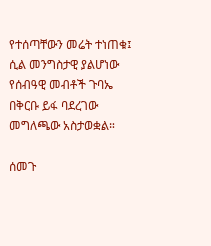የተሰጣቸውን መሬት ተነጠቁ፤ ሲል መንግስታዊ ያልሆነው የሰብዓዊ መብቶች ጉባኤ በቅርቡ ይፋ ባደረገው መግለጫው አስታወቋል።

ሰመጉ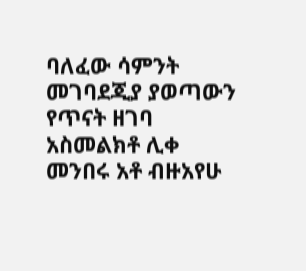ባለፈው ሳምንት መገባደጂያ ያወጣውን የጥናት ዘገባ አስመልክቶ ሊቀ መንበሩ አቶ ብዙአየሁ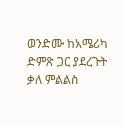ወንድሙ ከአሜሪካ ድምጽ ጋር ያደረጉት ቃለ ምልልስ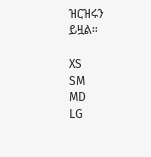ዝርዝሩን ይዟል።

XS
SM
MD
LG